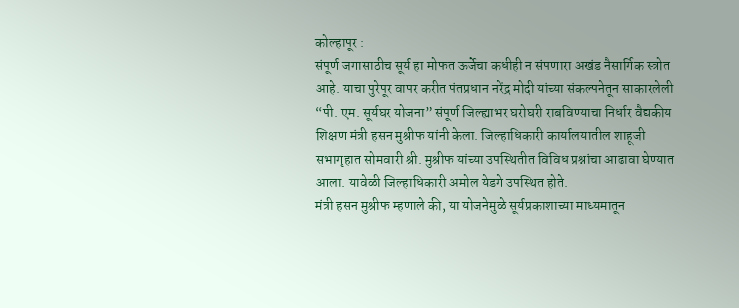कोल्हापूर :
संपूर्ण जगासाठीच सूर्य हा मोफत ऊर्जेचा कधीही न संपणारा अखंड नैसार्गिक स्त्रोत आहे. याचा पुरेपूर वापर करीत पंतप्रधान नरेंद्र मोदी यांच्या संकल्पनेतून साकारलेली “पी. एम. सूर्यघर योजना” संपूर्ण जिल्ह्याभर घरोघरी राबविण्याचा निर्धार वैद्यकीय शिक्षण मंत्री हसन मुश्रीफ यांनी केला. जिल्हाधिकारी कार्यालयातील शाहूजी सभागृहात सोमवारी श्री. मुश्रीफ यांच्या उपस्थितीत विविध प्रश्नांचा आढावा घेण्यात आला. यावेळी जिल्हाधिकारी अमोल येडगे उपस्थित होते.
मंत्री हसन मुश्रीफ म्हणाले की, या योजनेमुळे सूर्यप्रकाशाच्या माध्यमातून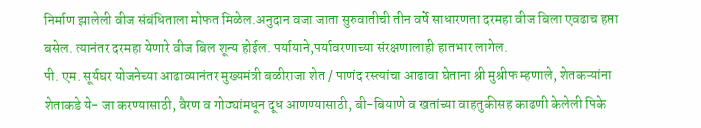निर्माण झालेली वीज संबंधिताला मोफत मिळेल.अनुदान वजा जाता सुरुवातीची तीन वर्षे साधारणता दरमहा वीज बिला एवढाच हप्ता बसेल. त्यानंतर दरमहा येणारे वीज बिल शून्य होईल. पर्यायाने,पर्यावरणाच्या संरक्षणालाही हातभार लागेल.
पी. एम. सूर्यघर योजनेच्या आढाव्यानंतर मुख्यमंत्री बळीराजा शेत / पाणंद रस्त्यांचा आढावा घेताना श्री मुश्रीफ म्हणाले, शेतकऱ्यांना शेताकडे ये- जा करण्यासाठी, वैरण व गोठ्यांमधून दूध आणण्यासाठी, बी-बियाणे व खतांच्या वाहतुकीसह काढणी केलेली पिके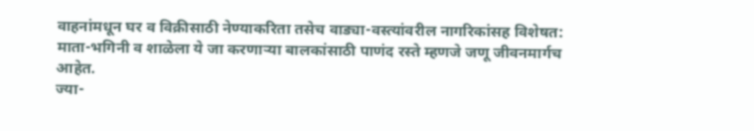वाहनांमधून घर व विक्रीसाठी नेण्याकरिता तसेच वाड्या-वस्त्यांवरील नागरिकांसह विशेषत: माता-भगिनी व शाळेला ये जा करणाऱ्या बालकांसाठी पाणंद रस्ते म्हणजे जणू जीवनमार्गच आहेत.
ज्या-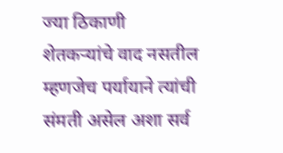ज्या ठिकाणी शेतकऱ्यांचे वाद नसतील म्हणजेच पर्यायाने त्यांची संमती असेल अशा सर्व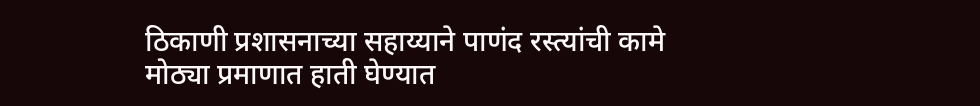ठिकाणी प्रशासनाच्या सहाय्याने पाणंद रस्त्यांची कामे मोठ्या प्रमाणात हाती घेण्यात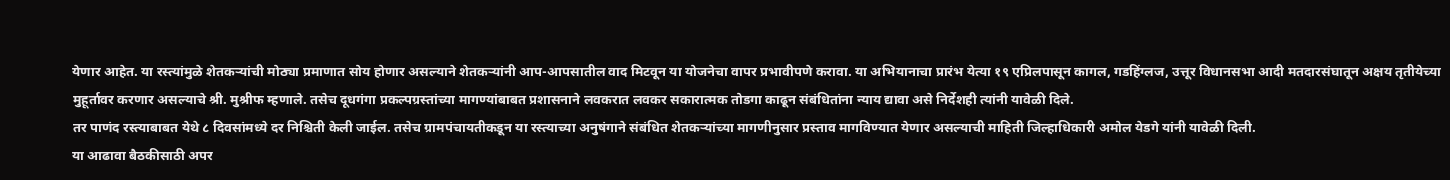येणार आहेत. या रस्त्यांमुळे शेतकऱ्यांची मोठ्या प्रमाणात सोय होणार असल्याने शेतकऱ्यांनी आप-आपसातील वाद मिटवून या योजनेचा वापर प्रभावीपणे करावा. या अभियानाचा प्रारंभ येत्या १९ एप्रिलपासून कागल, गडहिंग्लज, उत्तूर विधानसभा आदी मतदारसंघातून अक्षय तृतीयेच्या मुहूर्तावर करणार असल्याचे श्री. मुश्रीफ म्हणाले. तसेच दूधगंगा प्रकल्पग्रस्तांच्या मागण्यांबाबत प्रशासनाने लवकरात लवकर सकारात्मक तोडगा काढून संबंधितांना न्याय द्यावा असे निर्देशही त्यांनी यावेळी दिले.
तर पाणंद रस्त्याबाबत येथे ८ दिवसांमध्ये दर निश्चिती केली जाईल. तसेच ग्रामपंचायतीकडून या रस्त्याच्या अनुषंगाने संबंधित शेतकऱ्यांच्या मागणीनुसार प्रस्ताव मागविण्यात येणार असल्याची माहिती जिल्हाधिकारी अमोल येडगे यांनी यावेळी दिली.
या आढावा बैठकीसाठी अपर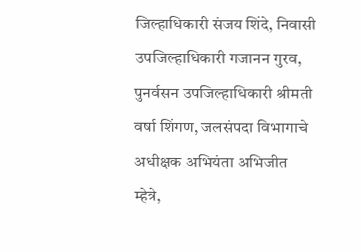जिल्हाधिकारी संजय शिंदे, निवासी उपजिल्हाधिकारी गजानन गुरव, पुनर्वसन उपजिल्हाधिकारी श्रीमती वर्षा शिंगण, जलसंपदा विभागाचे अधीक्षक अभियंता अभिजीत म्हेत्रे,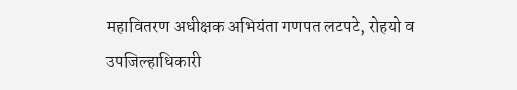महावितरण अधीक्षक अभियंता गणपत लटपटे, रोहयो व उपजिल्हाधिकारी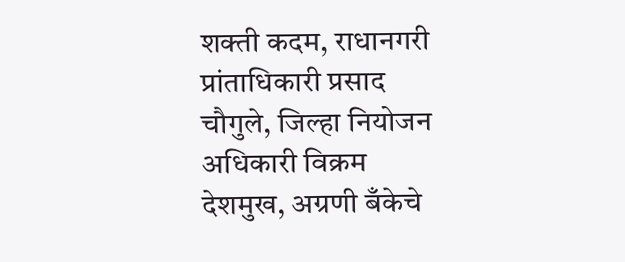शक्ती कदम, राधानगरी प्रांताधिकारी प्रसाद चौगुले, जिल्हा नियोजन अधिकारी विक्रम देशमुख, अग्रणी बँकेचे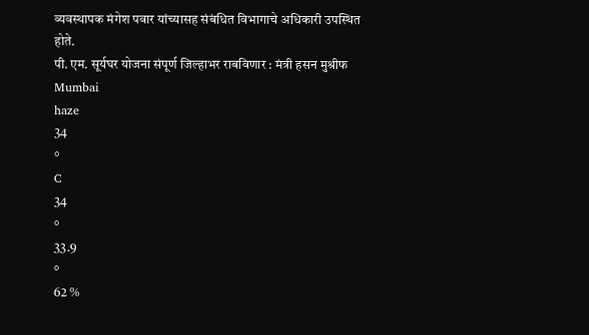व्यवस्थापक मंगेश पवार यांच्यासह संबंधित विभागाचे अधिकारी उपस्थित होते.
पी. एम. सूर्यघर योजना संपूर्ण जिल्हाभर राबविणार : मंत्री हसन मुश्रीफ
Mumbai
haze
34
°
C
34
°
33.9
°
62 %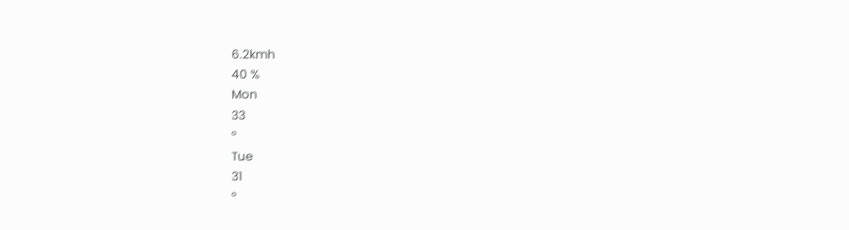6.2kmh
40 %
Mon
33
°
Tue
31
°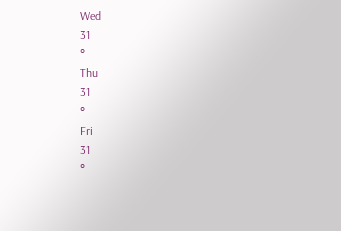Wed
31
°
Thu
31
°
Fri
31
°